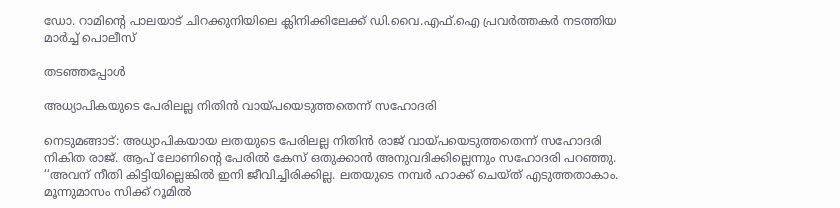ഡോ. റാമിന്റെ പാലയാട് ചിറക്കുനിയിലെ ക്ലിനിക്കിലേക്ക് ഡി.വൈ.എഫ്.ഐ പ്രവർത്തകർ നടത്തിയ മാർച്ച് പൊലീസ്

തടഞ്ഞപ്പോൾ

അധ്യാപികയുടെ പേരിലല്ല നിതിൻ വായ്പയെടുത്തതെന്ന് സഹോദരി

നെടുമങ്ങാട്: അധ്യാപികയായ ലതയുടെ പേരിലല്ല നിതിൻ രാജ് വായ്പയെടുത്തതെന്ന് സഹോദരി നികിത രാജ്. ആപ് ലോണിന്‍റെ പേരിൽ കേസ് ഒതുക്കാൻ അനുവദിക്കില്ലെന്നും സഹോദരി പറഞ്ഞു. ‘‘അവന് നീതി കിട്ടിയില്ലെങ്കിൽ ഇനി ജീവിച്ചിരിക്കില്ല. ലതയുടെ നമ്പർ ഹാക്ക് ചെയ്ത് എടുത്തതാകാം. മൂന്നുമാസം സിക്ക് റൂമിൽ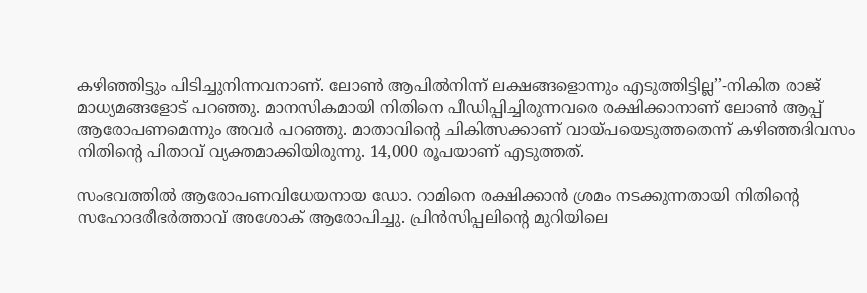കഴിഞ്ഞിട്ടും പിടിച്ചുനിന്നവനാണ്. ലോൺ ആപിൽനിന്ന് ലക്ഷങ്ങളൊന്നും എടുത്തിട്ടില്ല’’-നികിത രാജ് മാധ്യമങ്ങളോട് പറഞ്ഞു. മാനസികമായി നിതിനെ പീഡിപ്പിച്ചിരുന്നവരെ രക്ഷിക്കാനാണ് ലോൺ ആപ്പ് ആരോപണമെന്നും അവർ പറഞ്ഞു. മാതാവിന്‍റെ ചികിത്സക്കാണ് വായ്പയെടുത്തതെന്ന് കഴിഞ്ഞദിവസം നിതിന്‍റെ പിതാവ് വ്യക്തമാക്കിയിരുന്നു. 14,000 രൂപയാണ് എടുത്തത്.

സംഭവത്തിൽ ആരോപണവിധേയനായ ഡോ. റാമിനെ രക്ഷിക്കാൻ ശ്രമം നടക്കുന്നതായി നിതിന്‍റെ സഹോദരീഭർത്താവ് അശോക് ആരോപിച്ചു. പ്രിൻസിപ്പലിന്‍റെ മുറിയിലെ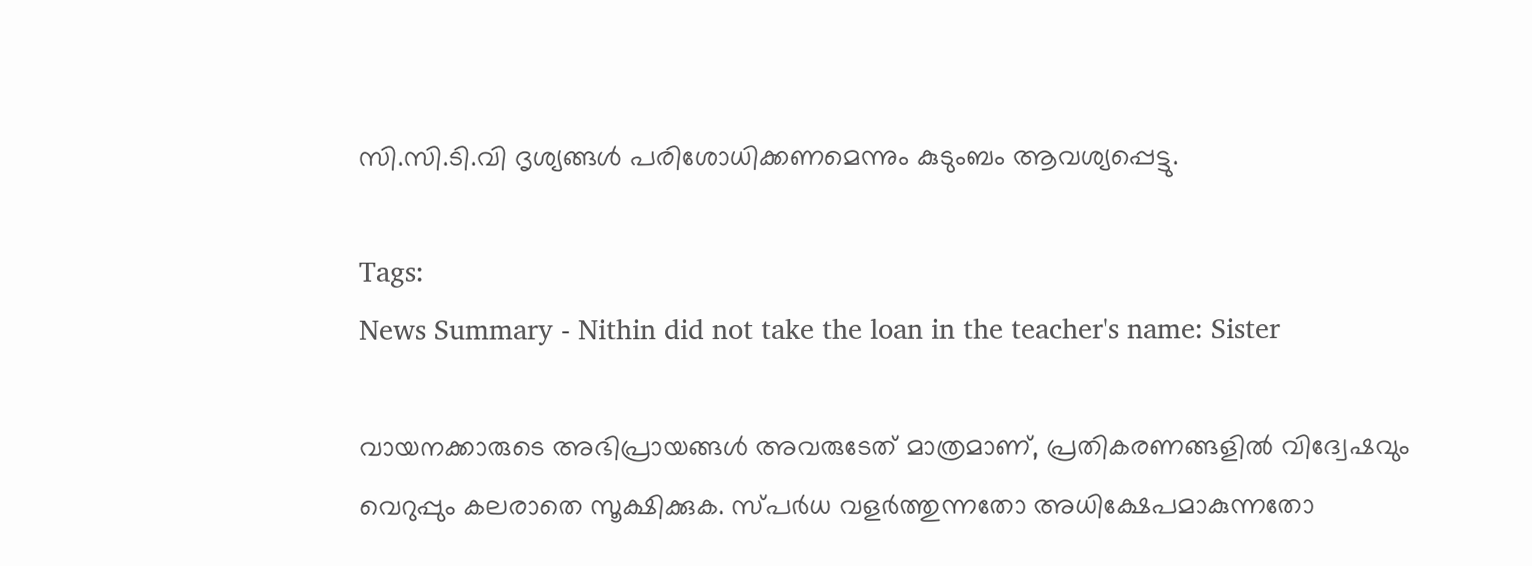സി.സി.ടി.വി ദൃശ്യങ്ങൾ പരിശോധിക്കണമെന്നും കുടുംബം ആവശ്യപ്പെട്ടു.

Tags:
News Summary - Nithin did not take the loan in the teacher's name: Sister

വായനക്കാരുടെ അഭിപ്രായങ്ങള്‍ അവരുടേത് മാത്രമാണ്, പ്രതികരണങ്ങളിൽ വിദ്വേഷവും വെറുപ്പും കലരാതെ സൂക്ഷിക്കുക. സ്പർധ വളർത്തുന്നതോ അധിക്ഷേപമാകുന്നതോ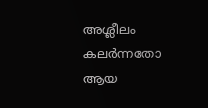അശ്ലീലം കലർന്നതോ ആയ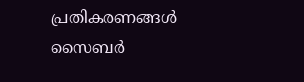പ്രതികരണങ്ങൾ സൈബർ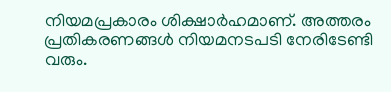നിയമപ്രകാരം ശിക്ഷാർഹമാണ്. അത്തരം പ്രതികരണങ്ങൾ നിയമനടപടി നേരിടേണ്ടി വരും.